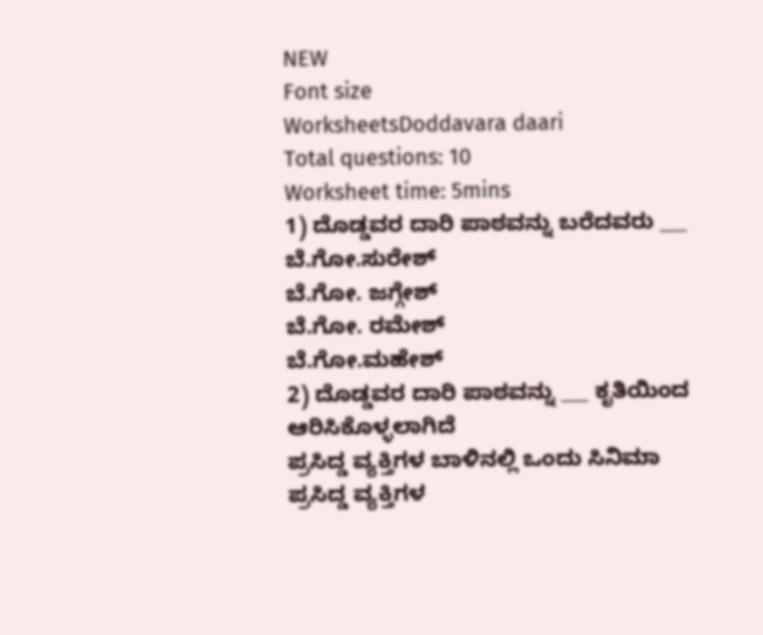NEW
Font size
WorksheetsDoddavara daari
Total questions: 10
Worksheet time: 5mins
1) ದೊಡ್ಡವರ ದಾರಿ ಪಾಠವನ್ನು ಬರೆದವರು ___
ಬೆ.ಗೋ.ಸುರೇಶ್
ಬೆ.ಗೋ. ಜಗ್ಗೇಶ್
ಬೆ.ಗೋ. ರಮೇಶ್
ಬೆ.ಗೋ.ಮಹೇಶ್
2) ದೊಡ್ಡವರ ದಾರಿ ಪಾಠವನ್ನು ___ ಕೃತಿಯಿಂದ ಆರಿಸಿಕೊಳ್ಳಲಾಗಿದೆ
ಪ್ರಸಿದ್ಡ ವ್ಯಕ್ತಿಗಳ ಬಾಳಿನಲ್ಲಿ ಒಂದು ಸಿನಿಮಾ
ಪ್ರಸಿದ್ಡ ವ್ಯಕ್ತಿಗಳ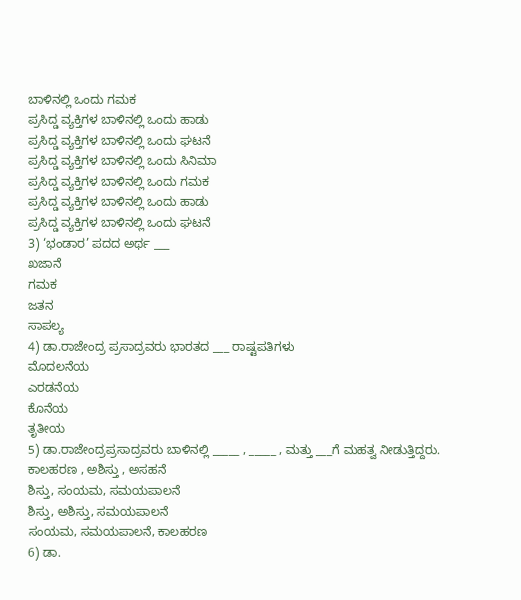ಬಾಳಿನಲ್ಲಿ ಒಂದು ಗಮಕ
ಪ್ರಸಿದ್ಡ ವ್ಯಕ್ತಿಗಳ ಬಾಳಿನಲ್ಲಿ ಒಂದು ಹಾಡು
ಪ್ರಸಿದ್ಡ ವ್ಯಕ್ತಿಗಳ ಬಾಳಿನಲ್ಲಿ ಒಂದು ಘಟನೆ
ಪ್ರಸಿದ್ಡ ವ್ಯಕ್ತಿಗಳ ಬಾಳಿನಲ್ಲಿ ಒಂದು ಸಿನಿಮಾ
ಪ್ರಸಿದ್ಡ ವ್ಯಕ್ತಿಗಳ ಬಾಳಿನಲ್ಲಿ ಒಂದು ಗಮಕ
ಪ್ರಸಿದ್ಡ ವ್ಯಕ್ತಿಗಳ ಬಾಳಿನಲ್ಲಿ ಒಂದು ಹಾಡು
ಪ್ರಸಿದ್ಡ ವ್ಯಕ್ತಿಗಳ ಬಾಳಿನಲ್ಲಿ ಒಂದು ಘಟನೆ
3) ‘ಭಂಡಾರ’ ಪದದ ಅರ್ಥ ___
ಖಜಾನೆ
ಗಮಕ
ಜತನ
ಸಾಪಲ್ಯ
4) ಡಾ.ರಾಜೇಂದ್ರ ಪ್ರಸಾದ್ರವರು ಭಾರತದ ___ ರಾಷ್ಟಪತಿಗಳು
ಮೊದಲನೆಯ
ಎರಡನೆಯ
ಕೊನೆಯ
ತೃತೀಯ
5) ಡಾ.ರಾಜೇಂದ್ರಪ್ರಸಾದ್ರವರು ಬಾಳಿನಲ್ಲಿ _____ , _____ , ಮತ್ತು ___ಗೆ ಮಹತ್ವ ನೀಡುತ್ತಿದ್ದರು.
ಕಾಲಹರಣ , ಅಶಿಸ್ತು , ಅಸಹನೆ
ಶಿಸ್ತು, ಸಂಯಮ, ಸಮಯಪಾಲನೆ
ಶಿಸ್ತು, ಅಶಿಸ್ತು, ಸಮಯಪಾಲನೆ
ಸಂಯಮ, ಸಮಯಪಾಲನೆ, ಕಾಲಹರಣ
6) ಡಾ.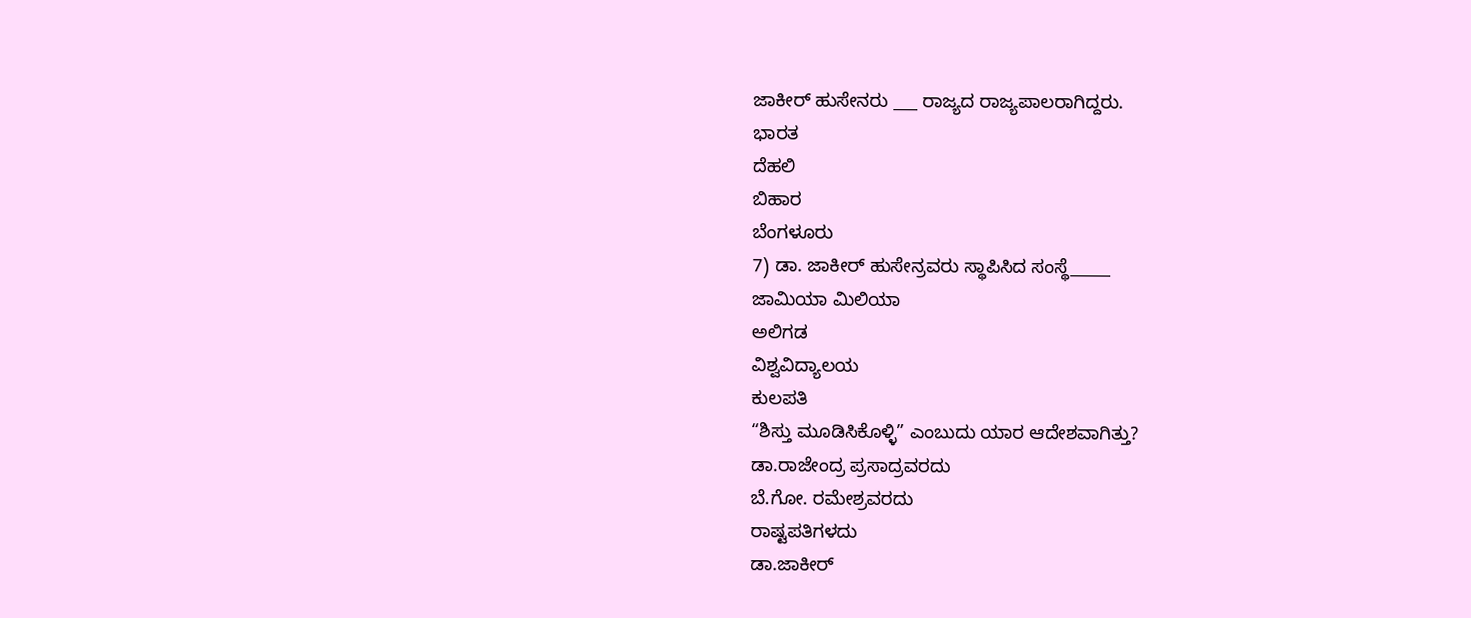ಜಾಕೀರ್ ಹುಸೇನರು ___ ರಾಜ್ಯದ ರಾಜ್ಯಪಾಲರಾಗಿದ್ದರು.
ಭಾರತ
ದೆಹಲಿ
ಬಿಹಾರ
ಬೆಂಗಳೂರು
7) ಡಾ. ಜಾಕೀರ್ ಹುಸೇನ್ರವರು ಸ್ಥಾಪಿಸಿದ ಸಂಸ್ಥೆ_____
ಜಾಮಿಯಾ ಮಿಲಿಯಾ
ಅಲಿಗಡ
ವಿಶ್ವವಿದ್ಯಾಲಯ
ಕುಲಪತಿ
“ಶಿಸ್ತು ಮೂಡಿಸಿಕೊಳ್ಳಿ” ಎಂಬುದು ಯಾರ ಆದೇಶವಾಗಿತ್ತು?
ಡಾ.ರಾಜೇಂದ್ರ ಪ್ರಸಾದ್ರವರದು
ಬೆ.ಗೋ. ರಮೇಶ್ರವರದು
ರಾಷ್ಟಪತಿಗಳದು
ಡಾ.ಜಾಕೀರ್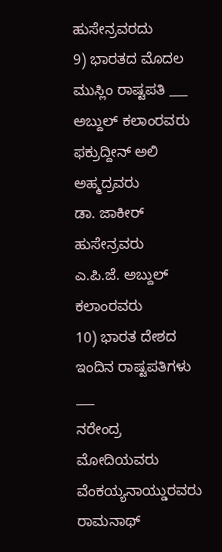ಹುಸೇನ್ರವರದು
9) ಭಾರತದ ಮೊದಲ ಮುಸ್ಲಿಂ ರಾಷ್ಟಪತಿ ___
ಅಬ್ದುಲ್ ಕಲಾಂರವರು
ಫಕ್ರುದ್ದೀನ್ ಅಲಿ ಅಹ್ಮದ್ರವರು
ಡಾ. ಜಾಕೀರ್ ಹುಸೇನ್ರವರು
ಎ.ಪಿ.ಜೆ. ಅಬ್ದುಲ್ ಕಲಾಂರವರು
10) ಭಾರತ ದೇಶದ ಇಂದಿನ ರಾಷ್ಟಪತಿಗಳು ___
ನರೇಂದ್ರ ಮೋದಿಯವರು
ವೆಂಕಯ್ಯನಾಯ್ಡುರವರು
ರಾಮನಾಥ್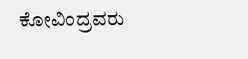ಕೋವಿಂದ್ರವರು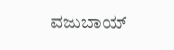ವಜುಬಾಯ್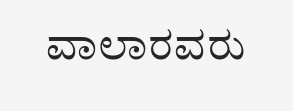ವಾಲಾರವರು